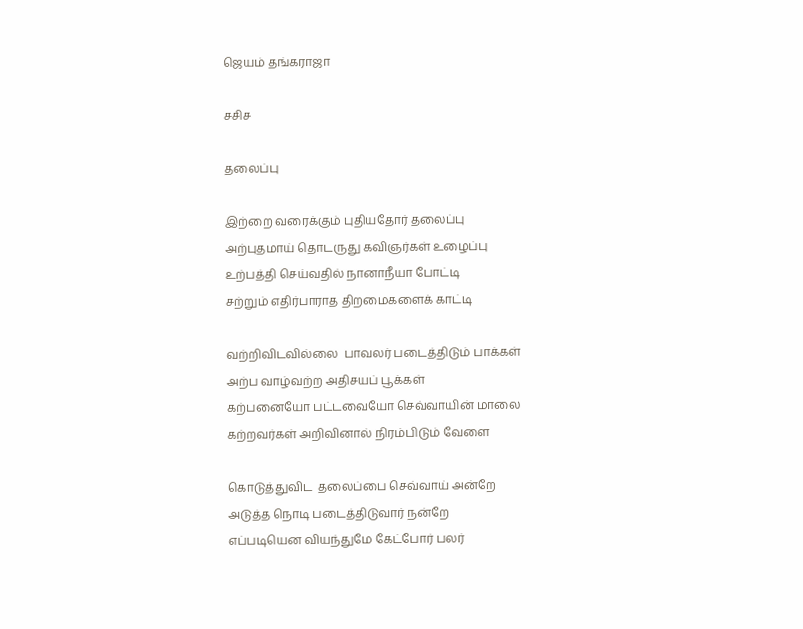ஜெயம் தங்கராஜா

சசிச

தலைப்பு

இற்றை வரைக்கும் புதியதோர் தலைப்பு
அற்புதமாய் தொடருது கவிஞர்கள் உழைப்பு
உற்பத்தி செய்வதில் நானாநீயா போட்டி
சற்றும் எதிர்பாராத திறமைகளைக் காட்டி

வற்றிவிடவில்லை  பாவலர் படைத்திடும் பாக்கள்
அற்ப வாழ்வற்ற அதிசயப் பூக்கள்
கற்பனையோ பட்டவையோ செவ்வாயின் மாலை
கற்றவர்கள் அறிவினால் நிரம்பிடும் வேளை

கொடுத்துவிட  தலைப்பை செவ்வாய் அன்றே
அடுத்த நொடி படைத்திடுவார் நன்றே
எப்படியென வியந்துமே கேட்போர் பலர்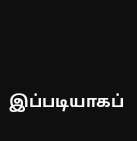இப்படியாகப்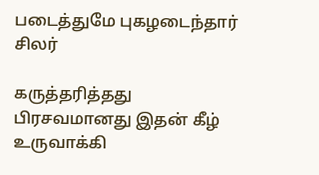படைத்துமே புகழடைந்தார் சிலர்

கருத்தரித்தது பிரசவமானது இதன் கீழ்
உருவாக்கி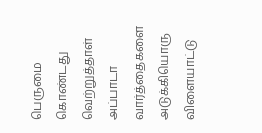பெருமை கொண்டது வெற்றுத்தாள்
அப்பாடா வார்த்தைகளை அடுக்கியொரு விளையாட்டு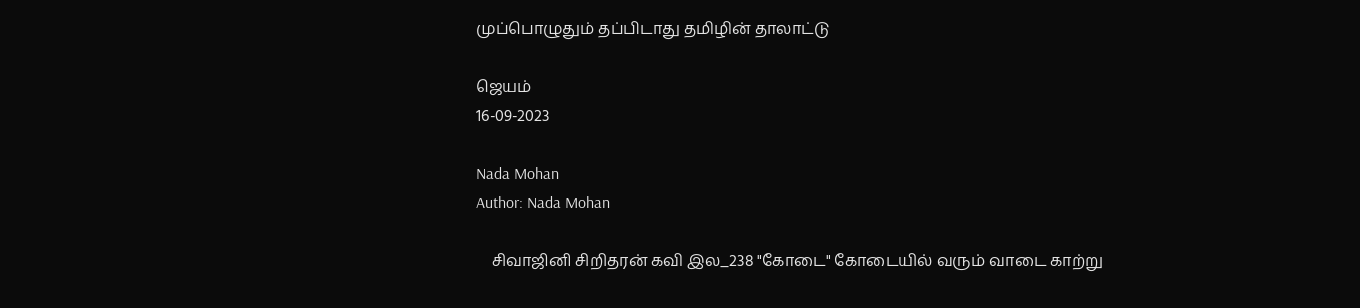முப்பொழுதும் தப்பிடாது தமிழின் தாலாட்டு

ஜெயம்
16-09-2023

Nada Mohan
Author: Nada Mohan

    சிவாஜினி சிறிதரன் கவி இல_238 "கோடை" கோடையில் வரும் வாடை காற்று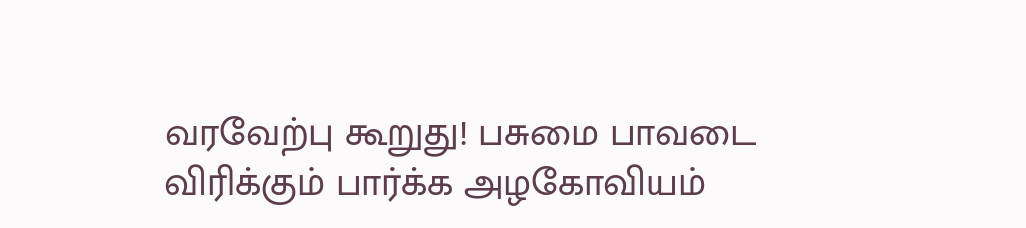வரவேற்பு கூறுது! பசுமை பாவடை விரிக்கும் பார்க்க அழகோவியம்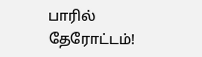பாரில் தேரோட்டம்!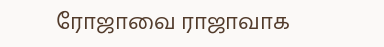ரோஜாவை ராஜாவாக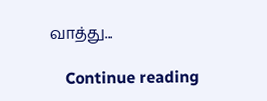வாத்து...

    Continue reading